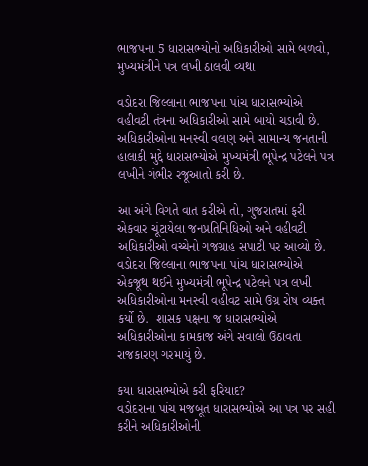ભાજપના 5 ધારાસભ્યોનો અધિકારીઓ સામે બળવો, મુખ્યમંત્રીને પત્ર લખી ઠાલવી વ્યથા

વડોદરા જિલ્લાના ભાજપના પાંચ ધારાસભ્યોએ વહીવટી તંત્રના અધિકારીઓ સામે બાયો ચડાવી છે. અધિકારીઓના મનસ્વી વલણ અને સામાન્ય જનતાની હાલાકી મુદ્દે ધારાસભ્યોએ મુખ્યમંત્રી ભૂપેન્દ્ર પટેલને પત્ર લખીને ગંભીર રજૂઆતો કરી છે.

આ અંગે વિગતે વાત કરીએ તો, ગુજરાતમાં ફરી એકવાર ચૂંટાયેલા જનપ્રતિનિધિઓ અને વહીવટી અધિકારીઓ વચ્ચેનો ગજગ્રાહ સપાટી પર આવ્યો છે. વડોદરા જિલ્લાના ભાજપના પાંચ ધારાસભ્યોએ એકજૂથ થઈને મુખ્યમંત્રી ભૂપેન્દ્ર પટેલને પત્ર લખી અધિકારીઓના મનસ્વી વહીવટ સામે ઉગ્ર રોષ વ્યક્ત કર્યો છે.  શાસક પક્ષના જ ધારાસભ્યોએ અધિકારીઓના કામકાજ અંગે સવાલો ઉઠાવતા રાજકારણ ગરમાયું છે.

કયા ધારાસભ્યોએ કરી ફરિયાદ?
વડોદરાના પાંચ મજબૂત ધારાસભ્યોએ આ પત્ર પર સહી કરીને અધિકારીઓની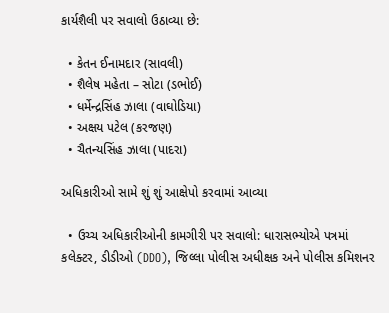કાર્યશૈલી પર સવાલો ઉઠાવ્યા છે:

  • કેતન ઈનામદાર (સાવલી)
  • શૈલેષ મહેતા – સોટા (ડભોઈ)
  • ધર્મેન્દ્રસિંહ ઝાલા (વાઘોડિયા)
  • અક્ષય પટેલ (કરજણ)
  • ચૈતન્યસિંહ ઝાલા (પાદરા)

અધિકારીઓ સામે શું શું આક્ષેપો કરવામાં આવ્યા

  • ઉચ્ચ અધિકારીઓની કામગીરી પર સવાલો: ધારાસભ્યોએ પત્રમાં કલેક્ટર, ડીડીઓ (DDO), જિલ્લા પોલીસ અધીક્ષક અને પોલીસ કમિશનર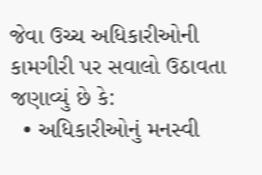જેવા ઉચ્ચ અધિકારીઓની કામગીરી પર સવાલો ઉઠાવતા જણાવ્યું છે કે:
  • અધિકારીઓનું મનસ્વી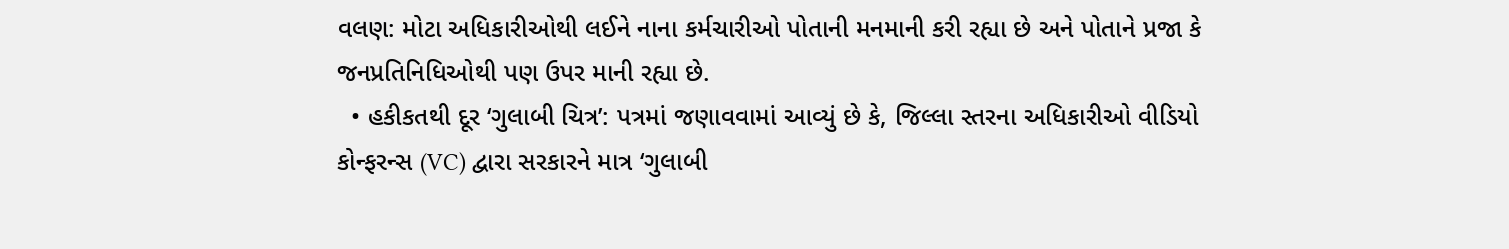વલણ: મોટા અધિકારીઓથી લઈને નાના કર્મચારીઓ પોતાની મનમાની કરી રહ્યા છે અને પોતાને પ્રજા કે જનપ્રતિનિધિઓથી પણ ઉપર માની રહ્યા છે.
  • હકીકતથી દૂર ‘ગુલાબી ચિત્ર’: પત્રમાં જણાવવામાં આવ્યું છે કે, જિલ્લા સ્તરના અધિકારીઓ વીડિયો કોન્ફરન્સ (VC) દ્વારા સરકારને માત્ર ‘ગુલાબી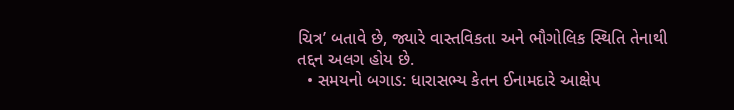ચિત્ર’ બતાવે છે, જ્યારે વાસ્તવિકતા અને ભૌગોલિક સ્થિતિ તેનાથી તદ્દન અલગ હોય છે.
  • સમયનો બગાડ: ધારાસભ્ય કેતન ઈનામદારે આક્ષેપ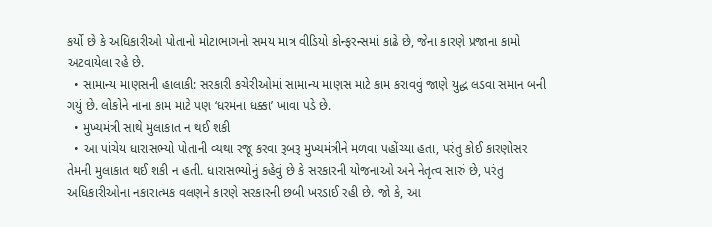કર્યો છે કે અધિકારીઓ પોતાનો મોટાભાગનો સમય માત્ર વીડિયો કોન્ફરન્સમાં કાઢે છે, જેના કારણે પ્રજાના કામો અટવાયેલા રહે છે.
  • સામાન્ય માણસની હાલાકી: સરકારી કચેરીઓમાં સામાન્ય માણસ માટે કામ કરાવવું જાણે યુદ્ધ લડવા સમાન બની ગયું છે. લોકોને નાના કામ માટે પણ ‘ધરમના ધક્કા’ ખાવા પડે છે.
  • મુખ્યમંત્રી સાથે મુલાકાત ન થઈ શકી
  • આ પાંચેય ધારાસભ્યો પોતાની વ્યથા રજૂ કરવા રૂબરૂ મુખ્યમંત્રીને મળવા પહોંચ્યા હતા, પરંતુ કોઈ કારણોસર તેમની મુલાકાત થઈ શકી ન હતી. ધારાસભ્યોનું કહેવું છે કે સરકારની યોજનાઓ અને નેતૃત્વ સારું છે, પરંતુ અધિકારીઓના નકારાત્મક વલણને કારણે સરકારની છબી ખરડાઈ રહી છે. જો કે, આ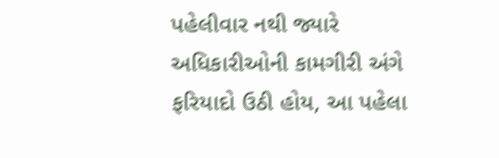પહેલીવાર નથી જ્યારે અધિકારીઓની કામગીરી અંગે ફરિયાદો ઉઠી હોય, આ પહેલા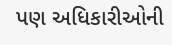પણ અધિકારીઓની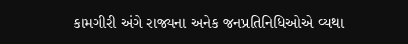કામગીરી અંગે રાજ્યના અનેક જનપ્રતિનિધિઓએ વ્યથા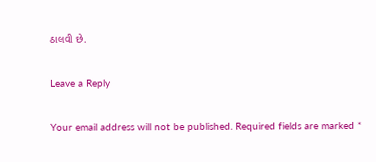ઠાલવી છે.

Leave a Reply

Your email address will not be published. Required fields are marked *